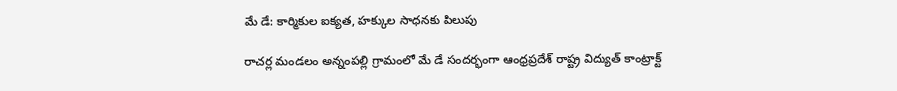మే డే: కార్మికుల ఐక్యత, హక్కుల సాధనకు పిలుపు

రాచర్ల మండలం అన్నంపల్లి గ్రామంలో మే డే సందర్భంగా ఆంధ్రప్రదేశ్ రాష్ట్ర విద్యుత్ కాంట్రాక్ట్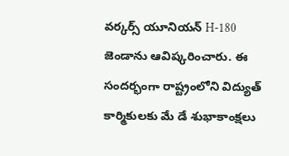వర్కర్స్ యూనియన్ H-180 జెండాను ఆవిష్కరించారు. ఈ సందర్భంగా రాష్ట్రంలోని విద్యుత్ కార్మికులకు మే డే శుభాకాంక్షలు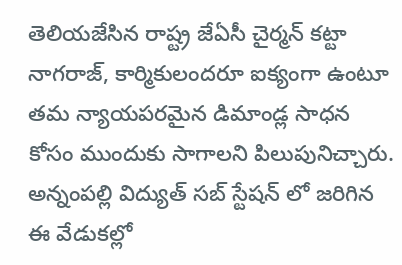తెలియజేసిన రాష్ట్ర జేఏసీ చైర్మన్ కట్టా నాగరాజ్, కార్మికులందరూ ఐక్యంగా ఉంటూ తమ న్యాయపరమైన డిమాండ్ల సాధన కోసం ముందుకు సాగాలని పిలుపునిచ్చారు. అన్నంపల్లి విద్యుత్ సబ్ స్టేషన్ లో జరిగిన ఈ వేడుకల్లో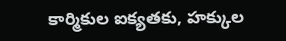కార్మికుల ఐక్యతకు, హక్కుల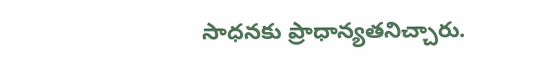సాధనకు ప్రాధాన్యతనిచ్చారు.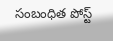సంబంధిత పోస్ట్